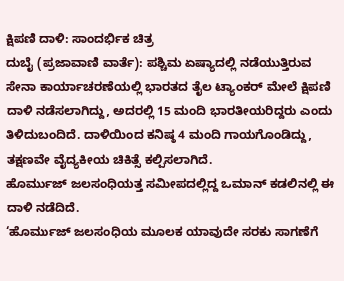ಕ್ಷಿಪಣಿ ದಾಳಿ: ಸಾಂದರ್ಭಿಕ ಚಿತ್ರ
ದುಬೈ (ಪ್ರಜಾವಾಣಿ ವಾರ್ತೆ): ಪಶ್ಚಿಮ ಏಷ್ಯಾದಲ್ಲಿ ನಡೆಯುತ್ತಿರುವ ಸೇನಾ ಕಾರ್ಯಾಚರಣೆಯಲ್ಲಿ ಭಾರತದ ತೈಲ ಟ್ಯಾಂಕರ್ ಮೇಲೆ ಕ್ಷಿಪಣಿ ದಾಳಿ ನಡೆಸಲಾಗಿದ್ದು, ಅದರಲ್ಲಿ 15 ಮಂದಿ ಭಾರತೀಯರಿದ್ದರು ಎಂದು ತಿಳಿದುಬಂದಿದೆ. ದಾಳಿಯಿಂದ ಕನಿಷ್ಠ 4 ಮಂದಿ ಗಾಯಗೊಂಡಿದ್ದು, ತಕ್ಷಣವೇ ವೈದ್ಯಕೀಯ ಚಿಕಿತ್ಸೆ ಕಲ್ಪಿಸಲಾಗಿದೆ.
ಹೊರ್ಮುಜ್ ಜಲಸಂಧಿಯತ್ತ ಸಮೀಪದಲ್ಲಿದ್ದ ಒಮಾನ್ ಕಡಲಿನಲ್ಲಿ ಈ ದಾಳಿ ನಡೆದಿದೆ.
‘ಹೊರ್ಮುಜ್ ಜಲಸಂಧಿಯ ಮೂಲಕ ಯಾವುದೇ ಸರಕು ಸಾಗಣೆಗೆ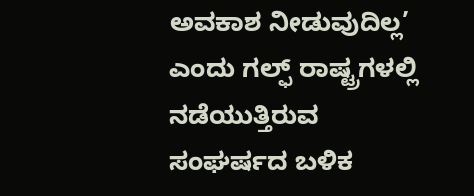ಅವಕಾಶ ನೀಡುವುದಿಲ್ಲ’ ಎಂದು ಗಲ್ಫ್ ರಾಷ್ಟ್ರಗಳಲ್ಲಿ ನಡೆಯುತ್ತಿರುವ ಸಂಘರ್ಷದ ಬಳಿಕ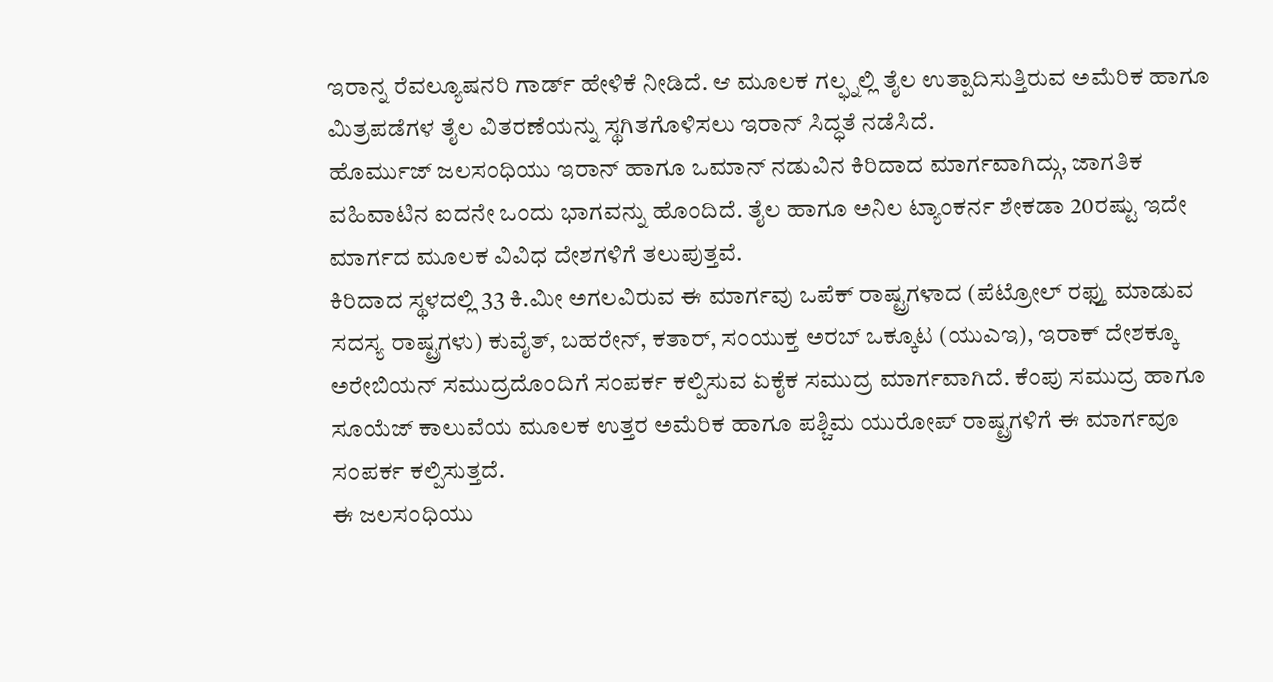ಇರಾನ್ನ ರೆವಲ್ಯೂಷನರಿ ಗಾರ್ಡ್ ಹೇಳಿಕೆ ನೀಡಿದೆ. ಆ ಮೂಲಕ ಗಲ್ಫ್ನಲ್ಲಿ ತೈಲ ಉತ್ಪಾದಿಸುತ್ತಿರುವ ಅಮೆರಿಕ ಹಾಗೂ ಮಿತ್ರಪಡೆಗಳ ತೈಲ ವಿತರಣೆಯನ್ನು ಸ್ಥಗಿತಗೊಳಿಸಲು ಇರಾನ್ ಸಿದ್ಧತೆ ನಡೆಸಿದೆ.
ಹೊರ್ಮುಜ್ ಜಲಸಂಧಿಯು ಇರಾನ್ ಹಾಗೂ ಒಮಾನ್ ನಡುವಿನ ಕಿರಿದಾದ ಮಾರ್ಗವಾಗಿದ್ಗು, ಜಾಗತಿಕ ವಹಿವಾಟಿನ ಐದನೇ ಒಂದು ಭಾಗವನ್ನು ಹೊಂದಿದೆ. ತೈಲ ಹಾಗೂ ಅನಿಲ ಟ್ಯಾಂಕರ್ನ ಶೇಕಡಾ 20ರಷ್ಟು ಇದೇ ಮಾರ್ಗದ ಮೂಲಕ ವಿವಿಧ ದೇಶಗಳಿಗೆ ತಲುಪುತ್ತವೆ.
ಕಿರಿದಾದ ಸ್ಥಳದಲ್ಲಿ 33 ಕಿ.ಮೀ ಅಗಲವಿರುವ ಈ ಮಾರ್ಗವು ಒಪೆಕ್ ರಾಷ್ಟ್ರಗಳಾದ (ಪೆಟ್ರೋಲ್ ರಫ್ತು ಮಾಡುವ ಸದಸ್ಯ ರಾಷ್ಟ್ರಗಳು) ಕುವೈತ್, ಬಹರೇನ್, ಕತಾರ್, ಸಂಯುಕ್ತ ಅರಬ್ ಒಕ್ಕೂಟ (ಯುಎಇ), ಇರಾಕ್ ದೇಶಕ್ಕೂ ಅರೇಬಿಯನ್ ಸಮುದ್ರದೊಂದಿಗೆ ಸಂಪರ್ಕ ಕಲ್ಪಿಸುವ ಏಕೈಕ ಸಮುದ್ರ ಮಾರ್ಗವಾಗಿದೆ. ಕೆಂಪು ಸಮುದ್ರ ಹಾಗೂ ಸೂಯೆಜ್ ಕಾಲುವೆಯ ಮೂಲಕ ಉತ್ತರ ಅಮೆರಿಕ ಹಾಗೂ ಪಶ್ಚಿಮ ಯುರೋಪ್ ರಾಷ್ಟ್ರಗಳಿಗೆ ಈ ಮಾರ್ಗವೂ ಸಂಪರ್ಕ ಕಲ್ಪಿಸುತ್ತದೆ.
ಈ ಜಲಸಂಧಿಯು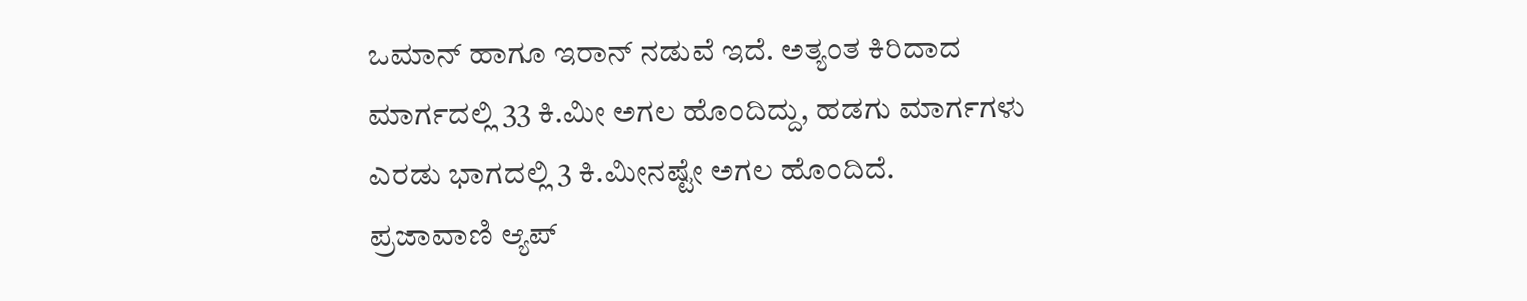ಒಮಾನ್ ಹಾಗೂ ಇರಾನ್ ನಡುವೆ ಇದೆ. ಅತ್ಯಂತ ಕಿರಿದಾದ ಮಾರ್ಗದಲ್ಲಿ 33 ಕಿ.ಮೀ ಅಗಲ ಹೊಂದಿದ್ದು, ಹಡಗು ಮಾರ್ಗಗಳು ಎರಡು ಭಾಗದಲ್ಲಿ 3 ಕಿ.ಮೀನಷ್ಟೇ ಅಗಲ ಹೊಂದಿದೆ.
ಪ್ರಜಾವಾಣಿ ಆ್ಯಪ್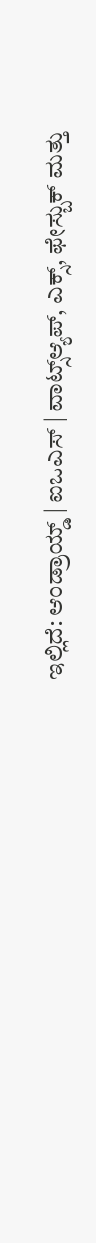ಇಲ್ಲಿದೆ: ಆಂಡ್ರಾಯ್ಡ್ | ಐಒಎಸ್ | ವಾಟ್ಸ್ಆ್ಯಪ್, ಎಕ್ಸ್, ಫೇಸ್ಬುಕ್ ಮತ್ತು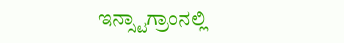ಇನ್ಸ್ಟಾಗ್ರಾಂನಲ್ಲಿ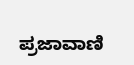ಪ್ರಜಾವಾಣಿ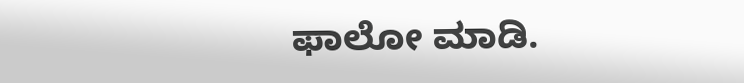ಫಾಲೋ ಮಾಡಿ.